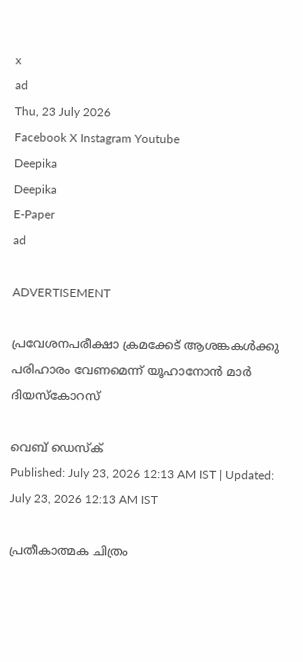x
ad
Thu, 23 July 2026
Facebook X Instagram Youtube
Deepika
Deepika
E-Paper
ad

ADVERTISEMENT

പ്രവേശനപരീക്ഷാ ക്രമക്കേട് ആശങ്കകള്‍ക്കു പരിഹാരം വേണമെന്ന് യൂഹാനോന്‍ മാര്‍ ദിയസ്‌കോറസ്

വെബ് ഡെസ്ക്
Published: July 23, 2026 12:13 AM IST | Updated: July 23, 2026 12:13 AM IST

പ്രതീകാത്മക ചിത്രം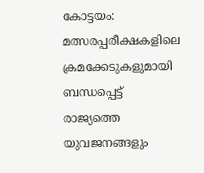കോട്ടയം: മത്സരപ്പരീക്ഷകളിലെ ക്രമക്കേടുകളുമായി ബന്ധപ്പെട്ട് രാജ്യത്തെ യുവജനങ്ങളും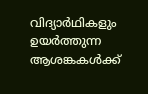വിദ്യാര്‍ഥികളും ഉയര്‍ത്തുന്ന ആശങ്കകള്‍ക്ക്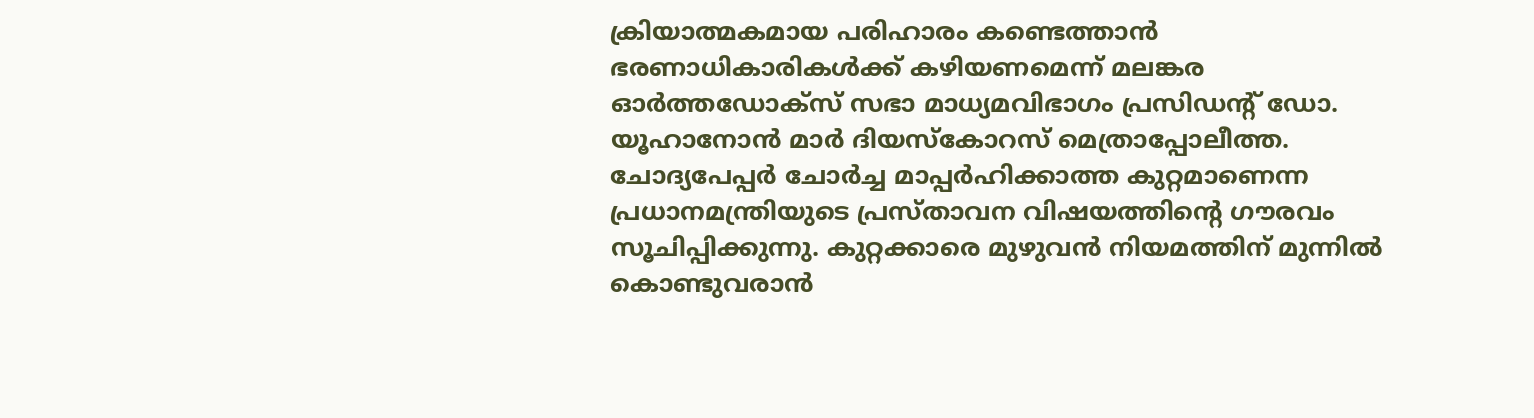ക്രിയാത്മകമായ പരിഹാരം കണ്ടെത്താന്‍ ഭരണാധികാരികള്‍ക്ക് കഴിയണമെന്ന് മലങ്കര ഓര്‍ത്തഡോക്‌സ് സഭാ മാധ്യമവിഭാഗം പ്രസിഡന്‍റ് ഡോ. യൂഹാനോന്‍ മാര്‍ ദിയസ്‌കോറസ് മെത്രാപ്പോലീത്ത. ചോദ്യപേപ്പര്‍ ചോര്‍ച്ച മാപ്പര്‍ഹിക്കാത്ത കുറ്റമാണെന്ന പ്രധാനമന്ത്രിയുടെ പ്രസ്താവന വിഷയത്തിന്‍റെ ഗൗരവം സൂചിപ്പിക്കുന്നു. കുറ്റക്കാരെ മുഴുവന്‍ നിയമത്തിന് മുന്നില്‍ കൊണ്ടുവരാന്‍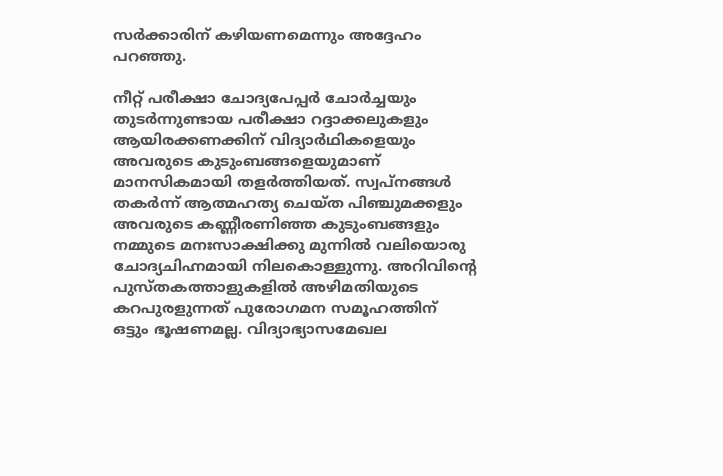സര്‍ക്കാരിന് കഴിയണമെന്നും അദ്ദേഹം പറഞ്ഞു.

നീറ്റ് പരീക്ഷാ ചോദ്യപേപ്പര്‍ ചോര്‍ച്ചയും തുടര്‍ന്നുണ്ടായ പരീക്ഷാ റദ്ദാക്കലുകളും ആയിരക്കണക്കിന് വിദ്യാര്‍ഥികളെയും അവരുടെ കുടുംബങ്ങളെയുമാണ് മാനസികമായി തളര്‍ത്തിയത്. സ്വപ്നങ്ങള്‍ തകര്‍ന്ന് ആത്മഹത്യ ചെയ്ത പിഞ്ചുമക്കളും അവരുടെ കണ്ണീരണിഞ്ഞ കുടുംബങ്ങളും നമ്മുടെ മനഃസാക്ഷിക്കു മുന്നില്‍ വലിയൊരു ചോദ്യചിഹ്നമായി നിലകൊള്ളുന്നു. അറിവിന്‍റെ പുസ്തകത്താളുകളില്‍ അഴിമതിയുടെ കറപുരളുന്നത് പുരോഗമന സമൂഹത്തിന് ഒട്ടും ഭൂഷണമല്ല. വിദ്യാഭ്യാസമേഖല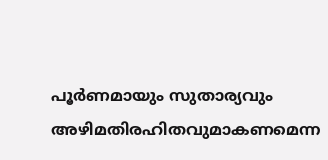പൂര്‍ണമായും സുതാര്യവും അഴിമതിരഹിതവുമാകണമെന്ന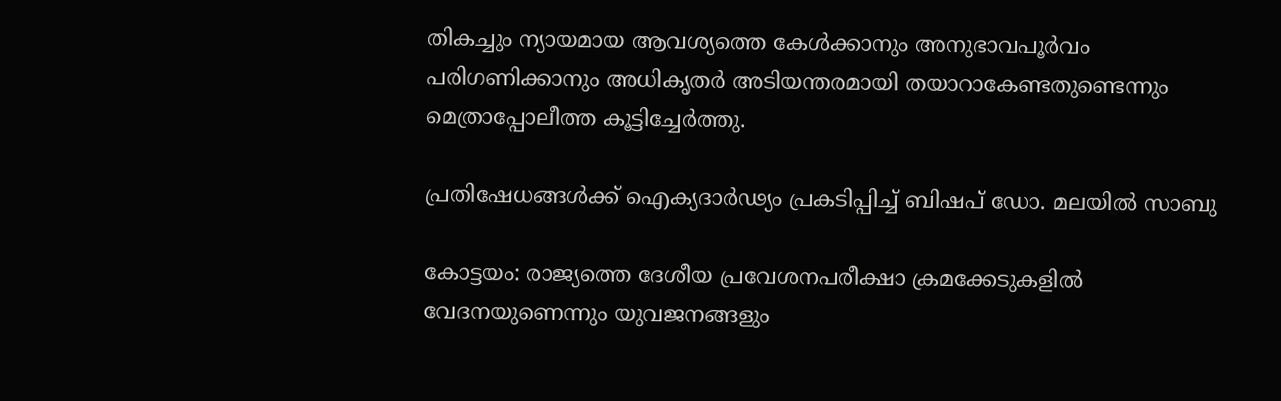തികച്ചും ന്യായമായ ആവശ്യത്തെ കേള്‍ക്കാനും അനുഭാവപൂര്‍വം പരിഗണിക്കാനും അധികൃതര്‍ അടിയന്തരമായി തയാറാകേണ്ടതുണ്ടെന്നും മെത്രാപ്പോലീത്ത കൂട്ടിച്ചേർത്തു.

പ്രതിഷേധങ്ങൾക്ക് ഐക്യദാര്‍ഢ്യം പ്രകടിപ്പിച്ച് ബിഷപ് ഡോ. മലയില്‍ സാബു

കോട്ടയം: രാജ്യത്തെ ദേശീയ പ്രവേശനപരീക്ഷാ ക്രമക്കേടുകളില്‍ വേദനയുണെന്നും യുവജനങ്ങളും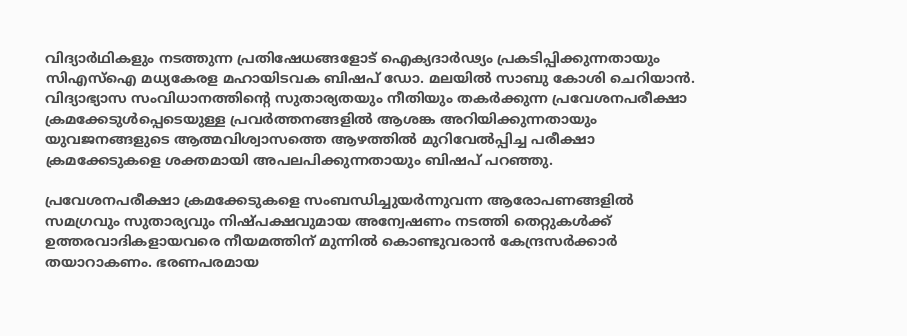വിദ്യാര്‍ഥികളും നടത്തുന്ന പ്രതിഷേധങ്ങളോട് ഐക്യദാര്‍ഢ്യം പ്രകടിപ്പിക്കുന്നതായും സിഎസ്‌ഐ മധ്യകേരള മഹായിടവക ബിഷപ് ഡോ. മലയില്‍ സാബു കോശി ചെറിയാന്‍. വിദ്യാഭ്യാസ സംവിധാനത്തിന്‍റെ സുതാര്യതയും നീതിയും തകര്‍ക്കുന്ന പ്രവേശനപരീക്ഷാ ക്രമക്കേടുള്‍പ്പെടെയുള്ള പ്രവര്‍ത്തനങ്ങളില്‍ ആശങ്ക അറിയിക്കുന്നതായും യുവജനങ്ങളുടെ ആത്മവിശ്വാസത്തെ ആഴത്തില്‍ മുറിവേല്‍പ്പിച്ച പരീക്ഷാ ക്രമക്കേടുകളെ ശക്തമായി അപലപിക്കുന്നതായും ബിഷപ് പറഞ്ഞു.

പ്രവേശനപരീക്ഷാ ക്രമക്കേടുകളെ സംബന്ധിച്ചുയര്‍ന്നുവന്ന ആരോപണങ്ങളില്‍ സമഗ്രവും സുതാര്യവും നിഷ്പക്ഷവുമായ അന്വേഷണം നടത്തി തെറ്റുകള്‍ക്ക് ഉത്തരവാദികളായവരെ നീയമത്തിന് മുന്നില്‍ കൊണ്ടുവരാന്‍ കേന്ദ്രസര്‍ക്കാര്‍ തയാറാകണം. ഭരണപരമായ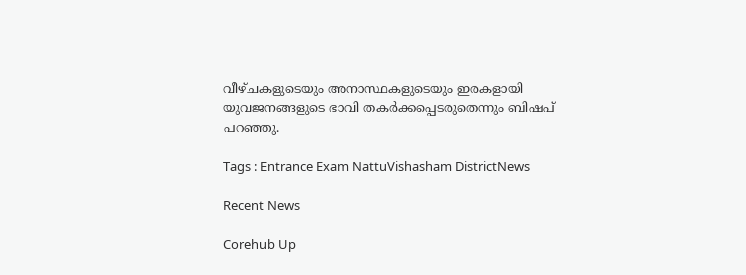വീഴ്ചകളുടെയും അനാസ്ഥകളുടെയും ഇരകളായി യുവജനങ്ങളുടെ ഭാവി തകര്‍ക്കപ്പെടരുതെന്നും ബിഷപ് പറഞ്ഞു.

Tags : Entrance Exam NattuVishasham DistrictNews

Recent News

Corehub Up